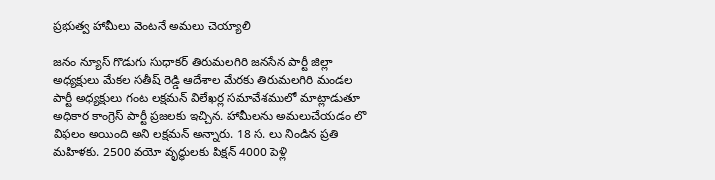ప్రభుత్వ హామీలు వెంటనే అమలు చెయ్యాలి

జనం న్యూస్ గొడుగు సుధాకర్ తిరుమలగిరి జనసేన పార్టీ జిల్లా అధ్యక్షులు మేకల సతీష్ రెడ్డి ఆదేశాల మేరకు తిరుమలగిరి మండల పార్టీ అధ్యక్షులు గంట లక్షమన్ విలేఖర్ల సమావేశములో మాట్లాడుతూ అధికార కాంగ్రెస్ పార్టీ ప్రజలకు ఇచ్చిన. హామీలను అమలుచేయడం లొ విఫలం అయింది అని లక్షమన్ అన్నారు. 18 స. లు నిండిన ప్రతి మహిళకు. 2500 వయో వృద్ధులకు పిక్షన్ 4000 పెళ్లి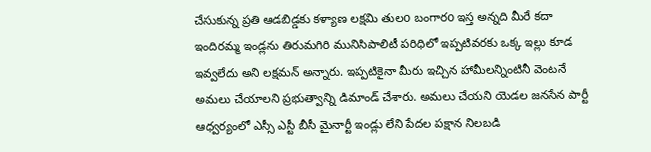చేసుకున్న ప్రతి ఆడబిడ్డకు కళ్యాణ లక్షమి తులo బంగారo ఇస్త అన్నది మీరే కదా ఇందిరమ్మ ఇండ్లను తిరుమగిరి మునిసిపాలిటీ పరిధిలో ఇప్పటివరకు ఒక్క ఇల్లు కూడ ఇవ్వలేదు అని లక్షమన్ అన్నారు. ఇప్పటికైనా మీరు ఇచ్చిన హామీలన్నింటినీ వెంటనే అమలు చేయాలని ప్రభుత్వాన్ని డిమాండ్ చేశారు. అమలు చేయని యెడల జనసేన పార్టీ ఆధ్వర్యంలో ఎస్సీ ఎస్టీ బీసీ మైనార్టీ ఇండ్లు లేని పేదల పక్షాన నిలబడి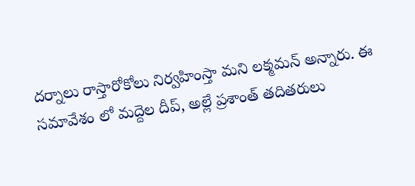దర్నాలు రాస్తారోకోలు నిర్వహింస్తా మని లక్మమన్ అన్నారు. ఈ సమావేశం లో మద్దెల దీప్, అల్లే ప్రశాంత్ తదితరులు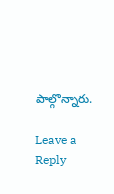పాల్గొన్నారు.

Leave a Reply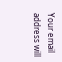Your email address will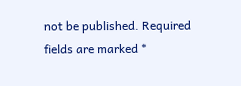not be published. Required fields are marked *